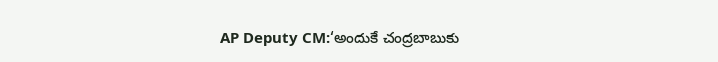AP Deputy CM:‘అందుకే చంద్రబాబుకు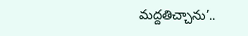మద్దతిచ్చాను’..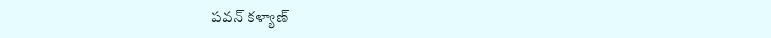పవన్ కళ్యాణ్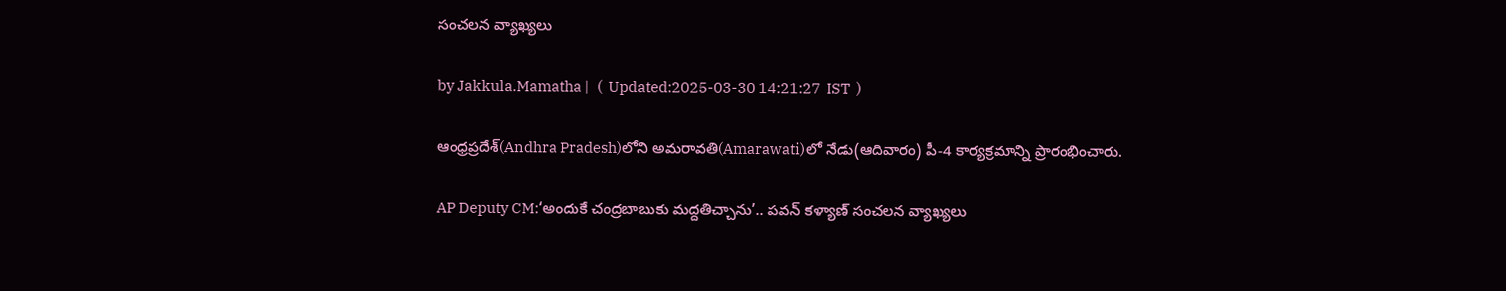సంచలన వ్యాఖ్యలు

by Jakkula.Mamatha |   (  Updated:2025-03-30 14:21:27  IST  )

ఆంధ్రప్రదేశ్‌(Andhra Pradesh)లోని అమరావతి(Amarawati)లో నేడు(ఆదివారం) పీ-4 కార్యక్రమాన్ని ప్రారంభించారు.

AP Deputy CM:‘అందుకే చంద్రబాబుకు మద్దతిచ్చాను’.. పవన్ కళ్యాణ్ సంచలన వ్యాఖ్యలు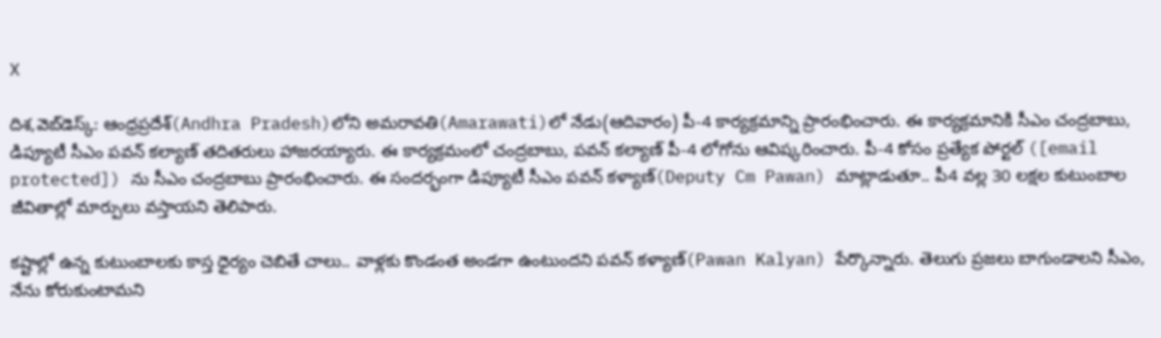X

దిశ,వెబ్‌డెస్క్: ఆంధ్రప్రదేశ్‌(Andhra Pradesh)లోని అమరావతి(Amarawati)లో నేడు(ఆదివారం) పీ-4 కార్యక్రమాన్ని ప్రారంభించారు. ఈ కార్యక్రమానికి సీఎం చంద్రబాబు, డిప్యూటీ సీఎం పవన్ కల్యాణ్ తదితరులు హాజరయ్యారు. ఈ కార్యక్రమంలో చంద్రబాబు, పవన్ కల్యాణ్ పీ-4 లోగోను ఆవిష్కరించారు. పీ-4 కోసం ప్రత్యేక పోర్టల్ ([email protected]) ను సీఎం చంద్రబాబు ప్రారంభించారు. ఈ సందర్భంగా డిప్యూటీ సీఎం పవన్ కళ్యాణ్(Deputy Cm Pawan) మాట్లాడుతూ.. పీ4 వల్ల 30 లక్షల కుటుంబాల జీవితాల్లో మార్పులు వస్తాయని తెలిపారు.

కష్టాల్లో ఉన్న కుటుంబాలకు కాస్త ధైర్యం చెబితే చాలు.. వాళ్లకు కొండంత అండగా ఉంటుందని పవన్ కళ్యాణ్(Pawan Kalyan) పేర్కొన్నారు. తెలుగు ప్రజలు బాగుండాలని సీఎం, నేను కోరుకుంటామని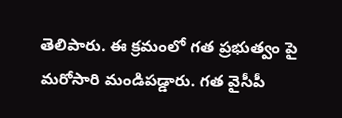తెలిపారు. ఈ క్రమంలో గత ప్రభుత్వం పై మరోసారి మండిపడ్డారు. గత వైసీపీ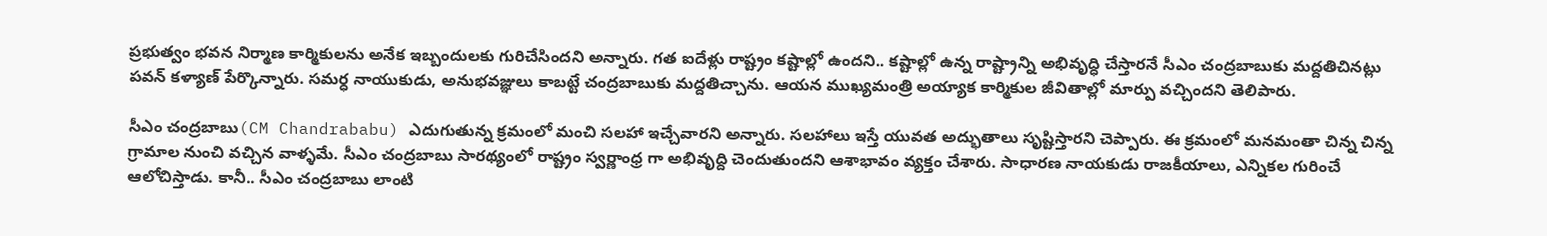ప్రభుత్వం భవన నిర్మాణ కార్మికులను అనేక ఇబ్బందులకు గురిచేసిందని అన్నారు. గత ఐదేళ్లు రాష్ట్రం కష్టాల్లో ఉందని.. కష్టాల్లో ఉన్న రాష్ట్రాన్ని అభివృద్ధి చేస్తారనే సీఎం చంద్రబాబుకు మద్దతిచినట్లు పవన్ కళ్యాణ్ పేర్కొన్నారు. సమర్ధ నాయుకుడు, అనుభవజ్ఞులు కాబట్టే చంద్రబాబుకు మద్దతిచ్చాను. ఆయన ముఖ్యమంత్రి అయ్యాక కార్మికుల జీవితాల్లో మార్పు వచ్చిందని తెలిపారు.

సీఎం చంద్రబాబు(CM Chandrababu) ఎదుగుతున్న క్రమంలో మంచి సలహా ఇచ్చేవారని అన్నారు. సలహాలు ఇస్తే యువత అద్భుతాలు సృష్టిస్తారని చెప్పారు. ఈ క్రమంలో మనమంతా చిన్న చిన్న గ్రామాల నుంచి వచ్చిన వాళ్ళమే. సీఎం చంద్రబాబు సారథ్యంలో రాష్ట్రం స్వర్ణాంధ్ర గా అభివృద్ది చెందుతుందని ఆశాభావం వ్యక్తం చేశారు. సాధారణ నాయకుడు రాజకీయాలు, ఎన్నికల గురించే ఆలోచిస్తాడు. కానీ.. సీఎం చంద్రబాబు లాంటి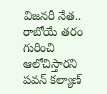విజనరీ నేత.. రాబోయే తరం గురించి ఆలోచిస్తారని పవన్ కల్యాణ్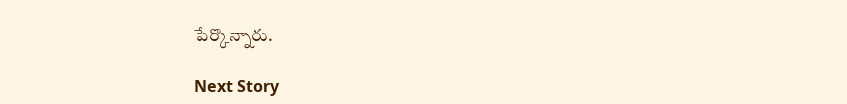పేర్కొన్నారు.

Next Story